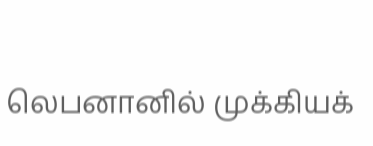லெபனானில் முக்கியக்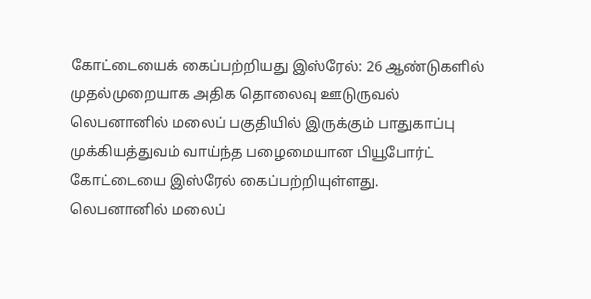கோட்டையைக் கைப்பற்றியது இஸ்ரேல்: 26 ஆண்டுகளில் முதல்முறையாக அதிக தொலைவு ஊடுருவல்
லெபனானில் மலைப் பகுதியில் இருக்கும் பாதுகாப்பு முக்கியத்துவம் வாய்ந்த பழைமையான பியூபோர்ட் கோட்டையை இஸ்ரேல் கைப்பற்றியுள்ளது.
லெபனானில் மலைப்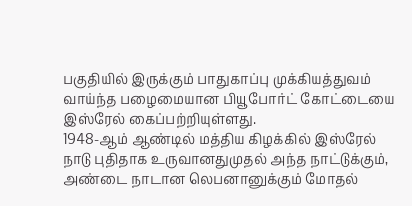பகுதியில் இருக்கும் பாதுகாப்பு முக்கியத்துவம் வாய்ந்த பழைமையான பியூபோர்ட் கோட்டையை இஸ்ரேல் கைப்பற்றியுள்ளது.
1948-ஆம் ஆண்டில் மத்திய கிழக்கில் இஸ்ரேல் நாடு புதிதாக உருவானதுமுதல் அந்த நாட்டுக்கும், அண்டை நாடான லெபனானுக்கும் மோதல்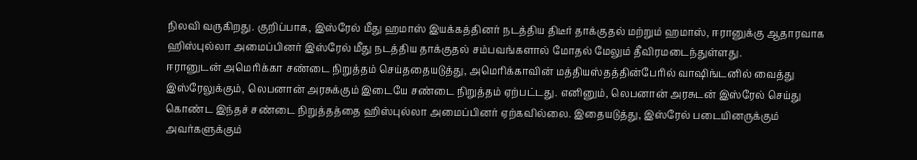நிலவி வருகிறது. குறிப்பாக, இஸ்ரேல் மீது ஹமாஸ் இயக்கத்தினர் நடத்திய திடீர் தாக்குதல் மற்றும் ஹமாஸ், ஈரானுக்கு ஆதாரவாக ஹிஸ்புல்லா அமைப்பினர் இஸ்ரேல் மீது நடத்திய தாக்குதல் சம்பவங்களால் மோதல் மேலும் தீவிரமடைந்துள்ளது.
ஈரானுடன் அமெரிக்கா சண்டை நிறுத்தம் செய்ததையடுத்து, அமெரிக்காவின் மத்தியஸ்தத்தின்பேரில் வாஷிங்டனில் வைத்து இஸ்ரேலுக்கும், லெபனான் அரசுக்கும் இடையே சண்டை நிறுத்தம் ஏற்பட்டது. எனினும், லெபனான் அரசுடன் இஸ்ரேல் செய்து கொண்ட இந்தச் சண்டை நிறுத்தத்தை ஹிஸ்புல்லா அமைப்பினர் ஏற்கவில்லை. இதையடுத்து, இஸ்ரேல் படையினருக்கும் அவர்களுக்கும்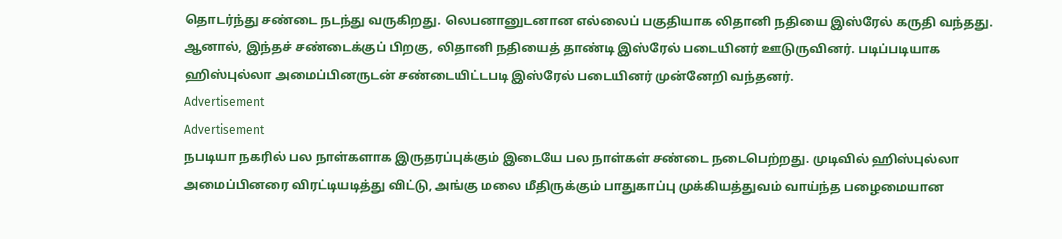தொடர்ந்து சண்டை நடந்து வருகிறது. லெபனானுடனான எல்லைப் பகுதியாக லிதானி நதியை இஸ்ரேல் கருதி வந்தது. ஆனால், இந்தச் சண்டைக்குப் பிறகு, லிதானி நதியைத் தாண்டி இஸ்ரேல் படையினர் ஊடுருவினர். படிப்படியாக ஹிஸ்புல்லா அமைப்பினருடன் சண்டையிட்டபடி இஸ்ரேல் படையினர் முன்னேறி வந்தனர்.
Advertisement
Advertisement
நபடியா நகரில் பல நாள்களாக இருதரப்புக்கும் இடையே பல நாள்கள் சண்டை நடைபெற்றது. முடிவில் ஹிஸ்புல்லா அமைப்பினரை விரட்டியடித்து விட்டு, அங்கு மலை மீதிருக்கும் பாதுகாப்பு முக்கியத்துவம் வாய்ந்த பழைமையான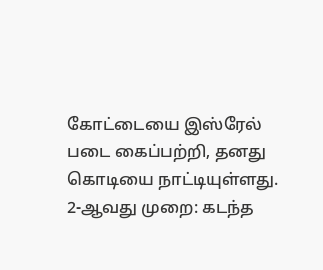கோட்டையை இஸ்ரேல் படை கைப்பற்றி, தனது கொடியை நாட்டியுள்ளது.
2-ஆவது முறை: கடந்த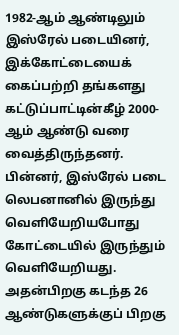1982-ஆம் ஆண்டிலும் இஸ்ரேல் படையினர், இக்கோட்டையைக் கைப்பற்றி தங்களது கட்டுப்பாட்டின்கீழ் 2000-ஆம் ஆண்டு வரை வைத்திருந்தனர். பின்னர், இஸ்ரேல் படை லெபனானில் இருந்து வெளியேறியபோது கோட்டையில் இருந்தும் வெளியேறியது. அதன்பிறகு கடந்த 26 ஆண்டுகளுக்குப் பிறகு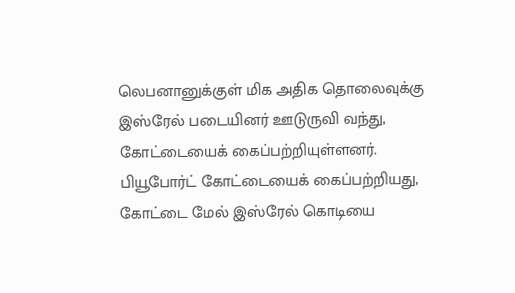லெபனானுக்குள் மிக அதிக தொலைவுக்கு இஸ்ரேல் படையினர் ஊடுருவி வந்து, கோட்டையைக் கைப்பற்றியுள்ளனர்.
பியூபோர்ட் கோட்டையைக் கைப்பற்றியது, கோட்டை மேல் இஸ்ரேல் கொடியை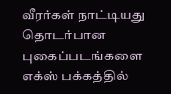வீரர்கள் நாட்டியது தொடர்பான புகைப்படங்களை எக்ஸ் பக்கத்தில்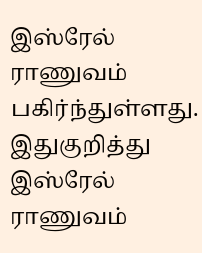இஸ்ரேல் ராணுவம் பகிர்ந்துள்ளது. இதுகுறித்து இஸ்ரேல் ராணுவம்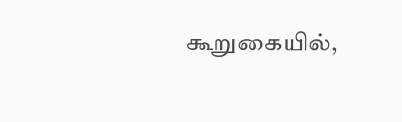கூறுகையில்,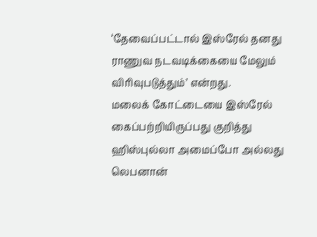‘தேவைப்பட்டால் இஸ்ரேல் தனது ராணுவ நடவடிக்கையை மேலும் விரிவுபடுத்தும்’ என்றது.
மலைக் கோட்டையை இஸ்ரேல் கைப்பற்றியிருப்பது குறித்து ஹிஸ்புல்லா அமைப்போ அல்லது லெபனான்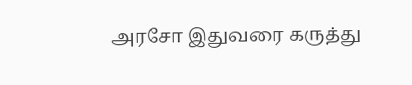அரசோ இதுவரை கருத்து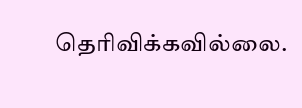தெரிவிக்கவில்லை.